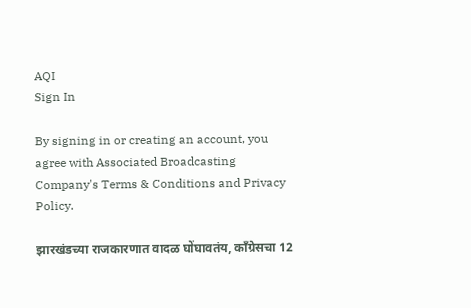AQI
Sign In

By signing in or creating an account, you agree with Associated Broadcasting Company's Terms & Conditions and Privacy Policy.

झारखंडच्या राजकारणात वादळ घोंघावतंय, काँग्रेसचा 12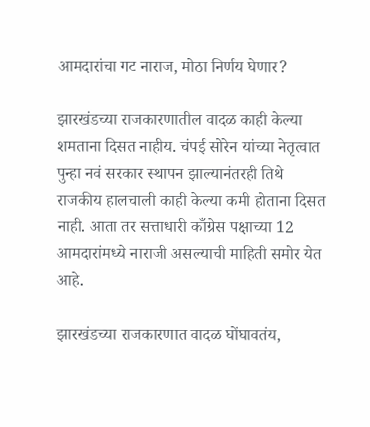आमदारांचा गट नाराज, मोठा निर्णय घेणार?

झारखंडच्या राजकारणातील वादळ काही केल्या शमताना दिसत नाहीय. चंपई सोरेन यांच्या नेतृत्वात पुन्हा नवं सरकार स्थापन झाल्यानंतरही तिथे राजकीय हालचाली काही केल्या कमी होताना दिसत नाही. आता तर सत्ताधारी काँग्रेस पक्षाच्या 12 आमदारांमध्ये नाराजी असल्याची माहिती समोर येत आहे.

झारखंडच्या राजकारणात वादळ घोंघावतंय,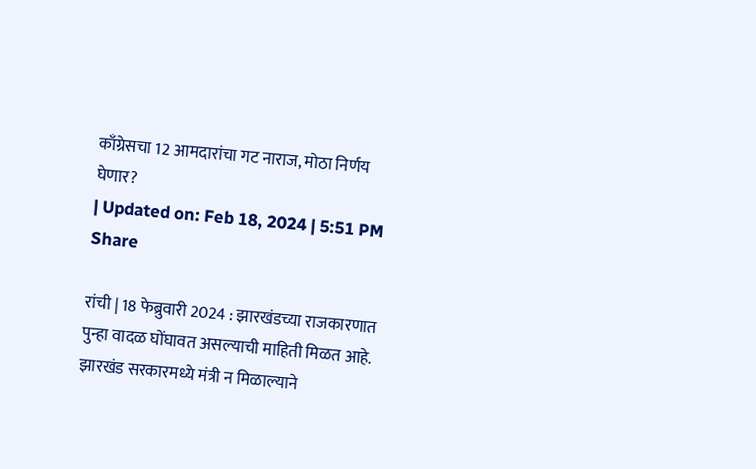काँग्रेसचा 12 आमदारांचा गट नाराज, मोठा निर्णय घेणार?
| Updated on: Feb 18, 2024 | 5:51 PM
Share

रांची | 18 फेब्रुवारी 2024 : झारखंडच्या राजकारणात पुन्हा वादळ घोंघावत असल्याची माहिती मिळत आहे. झारखंड सरकारमध्ये मंत्री न मिळाल्याने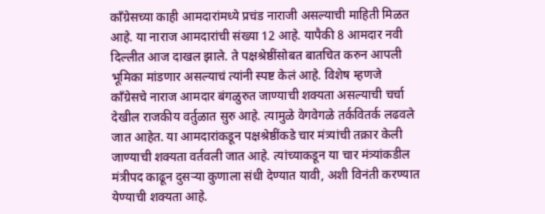काँग्रेसच्या काही आमदारांमध्ये प्रचंड नाराजी असल्याची माहिती मिळत आहे. या नाराज आमदारांची संख्या 12 आहे. यापैकी 8 आमदार नवी दिल्लीत आज दाखल झाले. ते पक्षश्रेष्ठींसोबत बातचित करुन आपली भूमिका मांडणार असल्याचं त्यांनी स्पष्ट केलं आहे. विशेष म्हणजे काँग्रेसचे नाराज आमदार बंगळुरुत जाण्याची शक्यता असल्याची चर्चा देखील राजकीय वर्तुळात सुरु आहे. त्यामुळे वेगवेगळे तर्कवितर्क लढवले जात आहेत. या आमदारांकडून पक्षश्रेष्ठींकडे चार मंत्र्यांची तक्रार केली जाण्याची शक्यता वर्तवली जात आहे. त्यांच्याकडून या चार मंत्र्यांकडील मंत्रीपद काढून दुसऱ्या कुणाला संधी देण्यात यावी, अशी विनंती करण्यात येण्याची शक्यता आहे.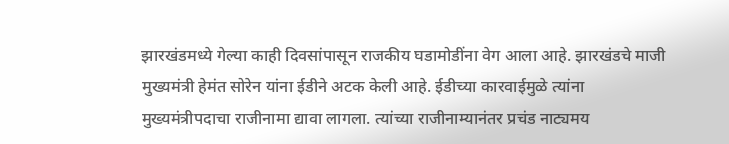झारखंडमध्ये गेल्या काही दिवसांपासून राजकीय घडामोडींना वेग आला आहे. झारखंडचे माजी मुख्यमंत्री हेमंत सोरेन यांना ईडीने अटक केली आहे. ईडीच्या कारवाईमुळे त्यांना मुख्यमंत्रीपदाचा राजीनामा द्यावा लागला. त्यांच्या राजीनाम्यानंतर प्रचंड नाट्यमय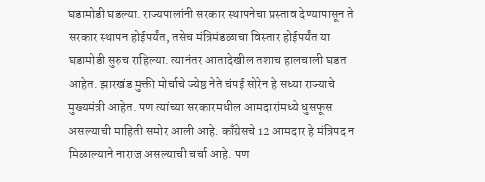घडामोडी घडल्या. राज्यपालांनी सरकार स्थापनेचा प्रस्ताव देण्यापासून ते सरकार स्थापन होईपर्यंत, तसेच मंत्रिमंडळाचा विस्तार होईपर्यंत या घडामोडी सुरुच राहिल्या. त्यानंतर आतादेखील तशाच हालचाली घडत आहेत. झारखंड मुक्ती मोर्चाचे ज्येष्ठ नेते चंपई सोरेन हे सध्या राज्याचे मुख्यमंत्री आहेत. पण त्यांच्या सरकारमधील आमदारांमध्ये धुसफूस असल्याची माहिती समोर आली आहे. काँग्रेसचे 12 आमदार हे मंत्रिपद न मिळाल्याने नाराज असल्याची चर्चा आहे. पण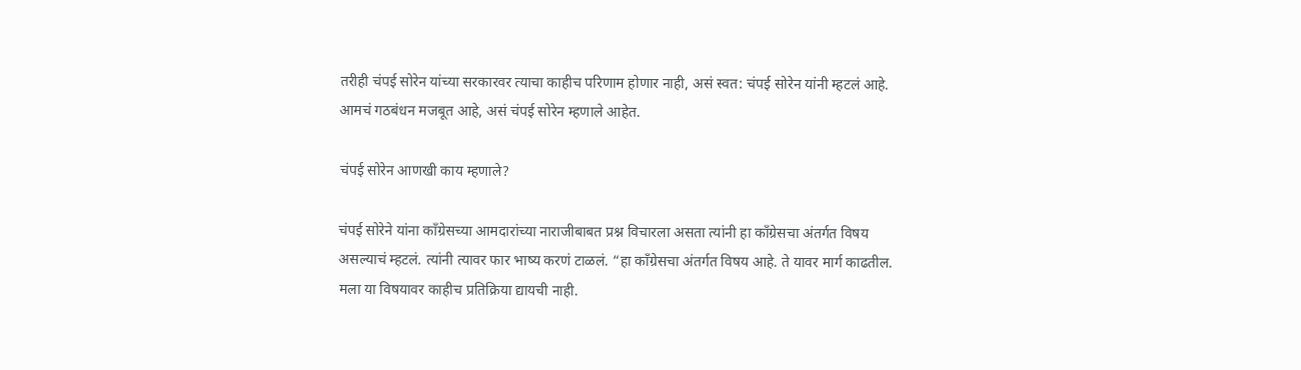तरीही चंपई सोरेन यांच्या सरकारवर त्याचा काहीच परिणाम होणार नाही, असं स्वत: चंपई सोरेन यांनी म्हटलं आहे. आमचं गठबंधन मजबूत आहे, असं चंपई सोरेन म्हणाले आहेत.

चंपई सोरेन आणखी काय म्हणाले?

चंपई सोरेने यांना काँग्रेसच्या आमदारांच्या नाराजीबाबत प्रश्न विचारला असता त्यांनी हा काँग्रेसचा अंतर्गत विषय असल्याचं म्हटलं. त्यांनी त्यावर फार भाष्य करणं टाळलं. “हा काँग्रेसचा अंतर्गत विषय आहे. ते यावर मार्ग काढतील. मला या विषयावर काहीच प्रतिक्रिया द्यायची नाही.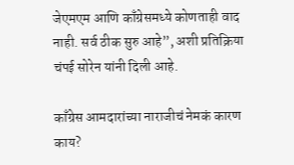जेएमएम आणि काँग्रेसमध्ये कोणताही वाद नाही. सर्व ठीक सुरु आहे”, अशी प्रतिक्रिया चंपई सोरेन यांनी दिली आहे.

काँग्रेस आमदारांच्या नाराजीचं नेमकं कारण काय?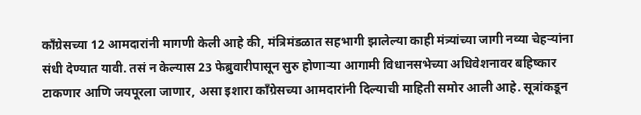काँग्रेसच्या 12 आमदारांनी मागणी केली आहे की, मंत्रिमंडळात सहभागी झालेल्या काही मंत्र्यांच्या जागी नव्या चेहऱ्यांना संधी देण्यात यावी. तसं न केल्यास 23 फेब्रुवारीपासून सुरु होणाऱ्या आगामी विधानसभेच्या अधिवेशनावर बहिष्कार टाकणार आणि जयपूरला जाणार, असा इशारा काँग्रेसच्या आमदारांनी दिल्याची माहिती समोर आली आहे. सूत्रांकडून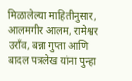मिळालेल्या माहितीनुसार, आलमगीर आलम, रामेश्वर उराँव, बन्ना गुप्ता आणि बादल पत्रलेख यांना पुन्हा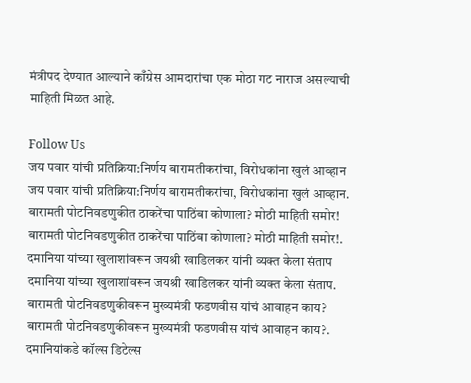मंत्रीपद देण्यात आल्याने काँग्रेस आमदारांचा एक मोठा गट नाराज असल्याची माहिती मिळत आहे.

Follow Us
जय पवार यांची प्रतिक्रिया:निर्णय बारामतीकरांचा, विरोधकांना खुलं आव्हान
जय पवार यांची प्रतिक्रिया:निर्णय बारामतीकरांचा, विरोधकांना खुलं आव्हान.
बारामती पोटनिवडणुकीत ठाकरेंचा पाठिंबा कोणाला? मोठी माहिती समोर!
बारामती पोटनिवडणुकीत ठाकरेंचा पाठिंबा कोणाला? मोठी माहिती समोर!.
दमानिया यांच्या खुलाशांवरून जयश्री खाडिलकर यांनी व्यक्त केला संताप
दमानिया यांच्या खुलाशांवरून जयश्री खाडिलकर यांनी व्यक्त केला संताप.
बारामती पोटनिवडणुकीवरून मुख्यमंत्री फडणवीस यांचं आवाहन काय?
बारामती पोटनिवडणुकीवरून मुख्यमंत्री फडणवीस यांचं आवाहन काय?.
दमानियांकडे कॉल्स डिटेल्स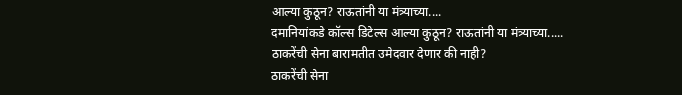आल्या कुठून? राऊतांनी या मंत्र्याच्या....
दमानियांकडे कॉल्स डिटेल्स आल्या कुठून? राऊतांनी या मंत्र्याच्या.....
ठाकरेंची सेना बारामतीत उमेदवार देणार की नाही?
ठाकरेंची सेना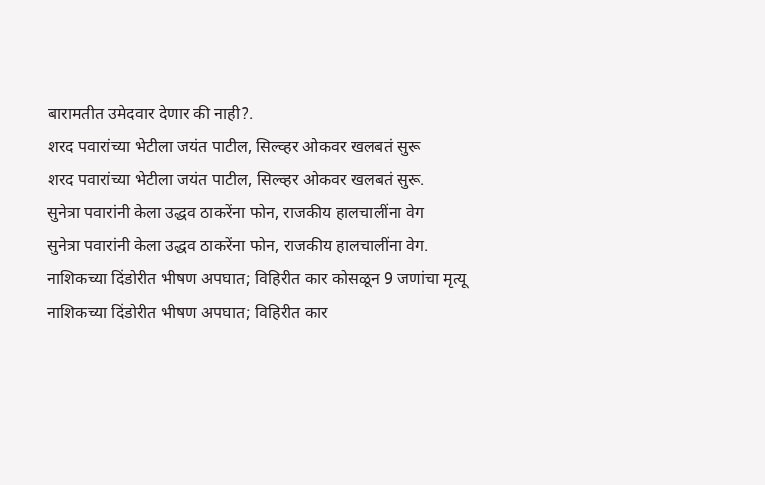बारामतीत उमेदवार देणार की नाही?.
शरद पवारांच्या भेटीला जयंत पाटील, सिल्व्हर ओकवर खलबतं सुरू
शरद पवारांच्या भेटीला जयंत पाटील, सिल्व्हर ओकवर खलबतं सुरू.
सुनेत्रा पवारांनी केला उद्धव ठाकरेंना फोन, राजकीय हालचालींना वेग
सुनेत्रा पवारांनी केला उद्धव ठाकरेंना फोन, राजकीय हालचालींना वेग.
नाशिकच्या दिंडोरीत भीषण अपघात; विहिरीत कार कोसळून 9 जणांचा मृत्यू
नाशिकच्या दिंडोरीत भीषण अपघात; विहिरीत कार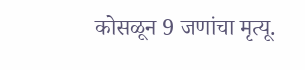कोसळून 9 जणांचा मृत्यू.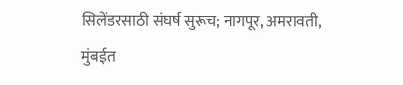सिलेंडरसाठी संघर्ष सुरूच; नागपूर, अमरावती, मुंबईत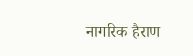नागरिक हैराण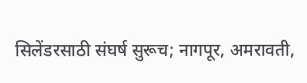सिलेंडरसाठी संघर्ष सुरूच; नागपूर, अमरावती,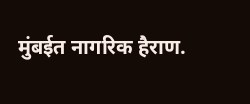मुंबईत नागरिक हैराण.